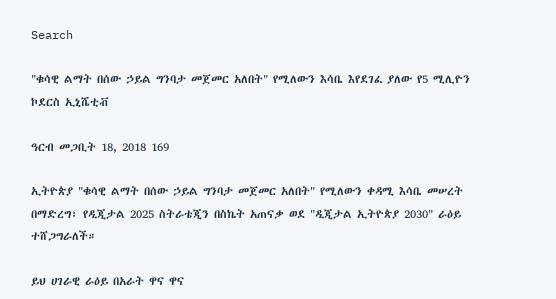Search

"ቁሳዊ ልማት በሰው ኃይል ግንባታ መጀመር አለበት" የሚለውን እሳቤ እየደገፈ ያለው የ5 ሚሊዮን ኮደርስ ኢኒሼቲቭ

ዓርብ መጋቢት 18, 2018 169

ኢትዮጵያ "ቁሳዊ ልማት በሰው ኃይል ግንባታ መጀመር አለበት" የሚለውን ቀዳሚ እሳቤ መሠረት በማድረግ፣ የዲጂታል 2025 ስትራቴጂን በስኬት አጠናቃ ወደ "ዲጂታል ኢትዮጵያ 2030" ራዕይ ተሸጋግራለች።

ይህ ሀገራዊ ራዕይ በአራት ዋና ዋና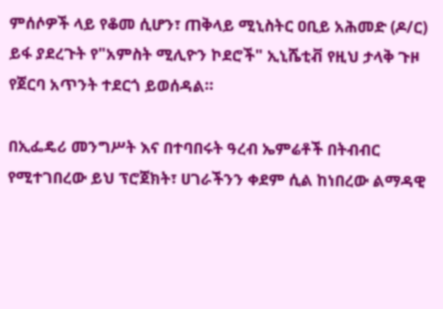ምሰሶዎች ላይ የቆመ ሲሆን፣ ጠቅላይ ሚኒስትር ዐቢይ አሕመድ (ዶ/ር) ይፋ ያደረጉት የ"አምስት ሚሊዮን ኮደሮች" ኢኒሼቲቭ የዚህ ታላቅ ጉዞ የጀርባ አጥንት ተደርጎ ይወሰዳል።

በኢፌዴሪ መንግሥት እና በተባበሩት ዓረብ ኤምሬቶች በትብብር የሚተገበረው ይህ ፕሮጀክት፣ ሀገራችንን ቀደም ሲል ከነበረው ልማዳዊ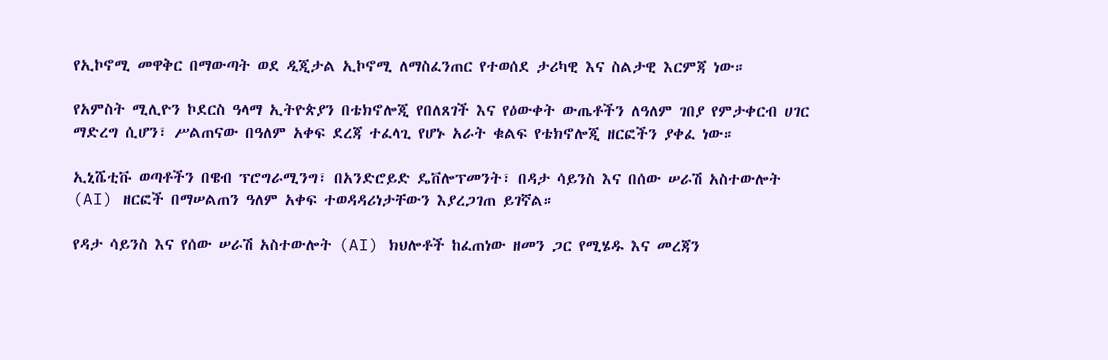የኢኮኖሚ መዋቅር በማውጣት ወደ ዲጂታል ኢኮኖሚ ለማስፈንጠር የተወሰደ ታሪካዊ እና ስልታዊ እርምጃ ነው።

የአምስት ሚሊዮን ኮደርስ ዓላማ ኢትዮጵያን በቴክኖሎጂ የበለጸገች እና የዕውቀት ውጤቶችን ለዓለም ገበያ የምታቀርብ ሀገር ማድረግ ሲሆን፣ ሥልጠናው በዓለም አቀፍ ደረጃ ተፈላጊ የሆኑ አራት ቁልፍ የቴክኖሎጂ ዘርፎችን ያቀፈ ነው።

ኢኒሼቲቩ ወጣቶችን በዌብ ፕሮግራሚንግ፣ በአንድሮይድ ዴቨሎፕመንት፣ በዳታ ሳይንስ እና በሰው ሠራሽ አስተውሎት (AI) ዘርፎች በማሠልጠን ዓለም አቀፍ ተወዳዳሪነታቸውን እያረጋገጠ ይገኛል።

የዳታ ሳይንስ እና የሰው ሠራሽ አስተውሎት (AI) ክህሎቶች ከፈጠነው ዘመን ጋር የሚሄዱ እና መረጃን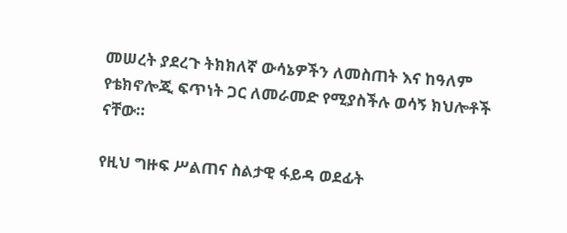መሠረት ያደረጉ ትክክለኛ ውሳኔዎችን ለመስጠት እና ከዓለም የቴክኖሎጂ ፍጥነት ጋር ለመራመድ የሚያስችሉ ወሳኝ ክህሎቶች ናቸው።

የዚህ ግዙፍ ሥልጠና ስልታዊ ፋይዳ ወደፊት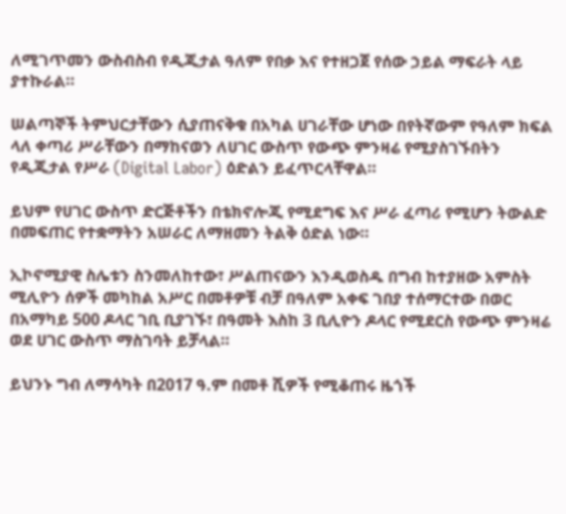ለሚገጥመን ውስብስብ የዲጂታል ዓለም የበቃ እና የተዘጋጀ የሰው ኃይል ማፍራት ላይ ያተኩራል።

ሠልጣኞች ትምህርታቸውን ሲያጠናቅቁ በአካል ሀገራቸው ሆነው በየትኛውም የዓለም ክፍል ላለ ቀጣሪ ሥራቸውን በማከናወን ለሀገር ውስጥ የውጭ ምንዛሬ የሚያስገኙበትን የዲጂታል የሥራ (Digital Labor) ዕድልን ይፈጥርላቸዋል።

ይህም የሀገር ውስጥ ድርጅቶችን በቴክኖሎጂ የሚደግፍ እና ሥራ ፈጣሪ የሚሆን ትውልድ በመፍጠር የተቋማትን አሠራር ለማዘመን ትልቅ ዕድል ነው።

ኢኮኖሚያዊ ስሌቱን ስንመለከተው፣ ሥልጠናውን እንዲወስዱ በግብ ከተያዘው አምስት ሚሊዮን ሰዎች መካከል አሥር በመቶዎቹ ብቻ በዓለም አቀፍ ገበያ ተሰማርተው በወር በአማካይ 500 ዶላር ገቢ ቢያገኙ፣ በዓመት እስከ 3 ቢሊዮን ዶላር የሚደርስ የውጭ ምንዛሬ ወደ ሀገር ውስጥ ማስገባት ይቻላል።

ይህንኑ ግብ ለማሳካት በ2017 ዓ.ም በመቶ ሺዎች የሚቆጠሩ ዜጎች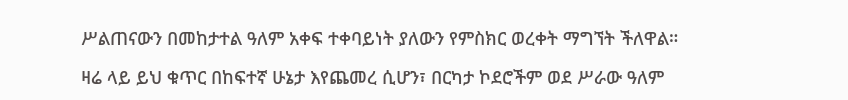ሥልጠናውን በመከታተል ዓለም አቀፍ ተቀባይነት ያለውን የምስክር ወረቀት ማግኘት ችለዋል።

ዛሬ ላይ ይህ ቁጥር በከፍተኛ ሁኔታ እየጨመረ ሲሆን፣ በርካታ ኮደሮችም ወደ ሥራው ዓለም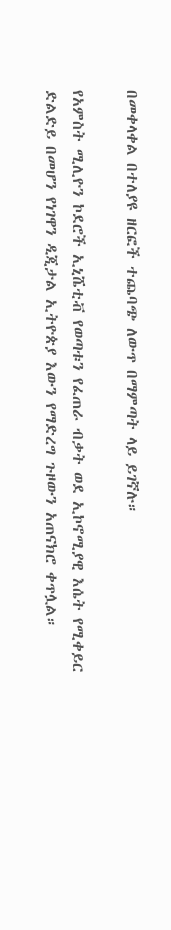በመቀላቀል በተለያዩ ዘርፎች ተጨባጭ ለውጥ በማምጣት ላይ ይገኛሉ።

የአምስት ሚሊዮን ኮደሮች ኢኒሼቲቭ የወጣቱን የፈጠራ ብቃት ወደ ኢኮኖሚያዊ እሴት የሚቀይር ድልድይ በመሆን የነገዋን ዲጂታል ኢትዮጵያ እውን የማድረግ ጉዞውን አጠናክሮ ቀጥሏል።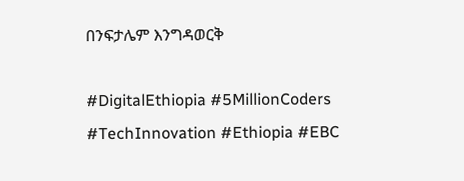በንፍታሌም እንግዳወርቅ

#DigitalEthiopia #5MillionCoders #TechInnovation #Ethiopia #EBC